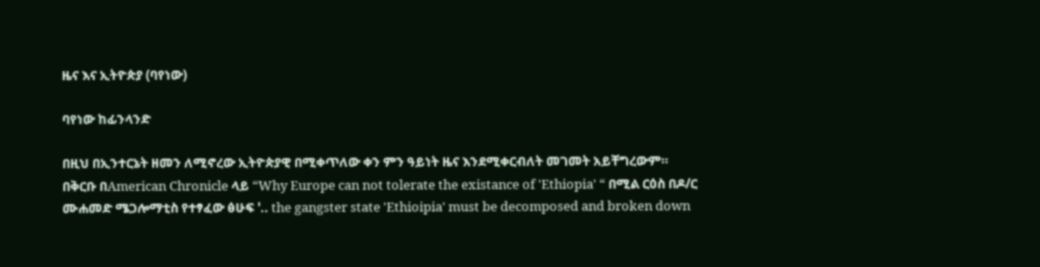ዜና እና ኢትዮጵያ (ባየነው)

ባየነው ከፊንላንድ

በዚህ በኢንተርኔት ዘመን ለሚኖረው ኢትዮጵያዊ በሚቀጥለው ቀን ምን ዓይነት ዜና እንደሚቀርብለት መገመት አይቸግረውም። በቅርቡ በAmerican Chronicle ላይ “Why Europe can not tolerate the existance of 'Ethiopia' “ በሚል ርዕስ በዶ/ር ሙሐመድ ሜጋሎማቲስ የተፃፈው ፅሁፍ '.. the gangster state 'Ethioipia' must be decomposed and broken down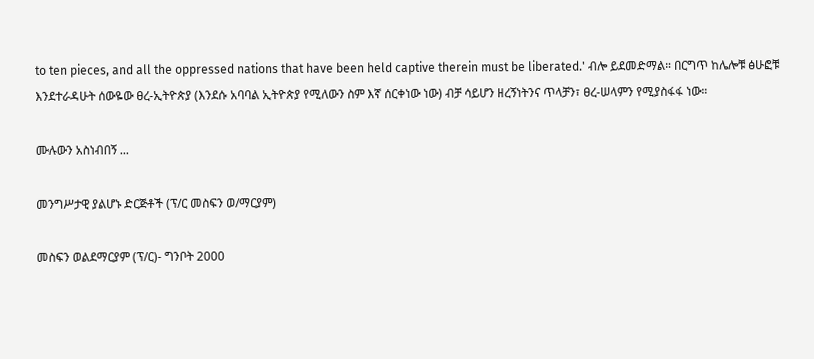to ten pieces, and all the oppressed nations that have been held captive therein must be liberated.' ብሎ ይደመድማል። በርግጥ ከሌሎቹ ፅሁፎቹ እንደተራዳሁት ሰውዬው ፀረ-ኢትዮጵያ (እንደሱ አባባል ኢትዮጵያ የሚለውን ስም እኛ ሰርቀነው ነው) ብቻ ሳይሆን ዘረኝነትንና ጥላቻን፣ ፀረ-ሠላምን የሚያስፋፋ ነው።

ሙሉውን አስነብበኝ ...

መንግሥታዊ ያልሆኑ ድርጅቶች (ፕ/ር መስፍን ወ/ማርያም)

መስፍን ወልደማርያም (ፕ/ር)- ግንቦት 2000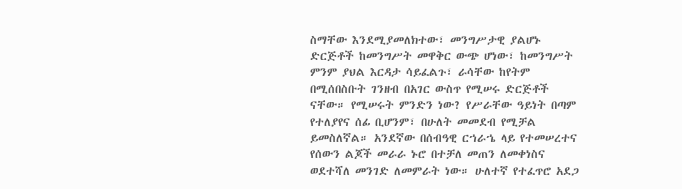ስማቸው እንደሚያመለክተው፣ መንግሥታዊ ያልሆኑ ድርጅቶች ከመንግሥት መዋቅር ውጭ ሆነው፣ ከመንግሥት ምንም ያህል እርዳታ ሳይፈልጉ፣ ራሳቸው ከየትም በሚሰበስቡት ገንዘብ በአገር ውስጥ የሚሠሩ ድርጅቶች ናቸው። የሚሠሩት ምንድን ነው? የሥራቸው ዓይነት በጣም የተለያየና ሰፊ ቢሆንም፣ በሁለት መመደብ የሚቻል ይመስለኛል። አንደኛው በሰብዓዊ ርኀራኄ ላይ የተመሠረተና የሰውን ልጆች መራራ ኑሮ በተቻለ መጠን ለመቀነስና ወደተሻለ መንገድ ለመምራት ነው። ሁለተኛ የተፈጥሮ አደጋ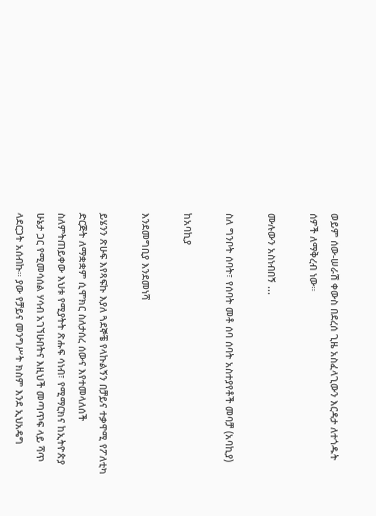ወይም ሰው-ሠራሽ ቀውስ በደረሰ ጊዜ አስፈላጊውን እርዳታ ለተጎዱት ሰዎች ለማቅረብ ነው።

ሙሉውን አስነብበኝ ...

ስለ ግንቦት ሰባት፣ የሰባት መቶ ሰባ ሰባት አስተያየቶች መባቻ (አባኪያ)

ከአባኪያ

እንደመግቢያ እንደመነሻ

ይሄንን ጽሁፍ እየጻፍኩ እያለ ጓደኞቼ የላኩልኝን በቻይና ተቃዋሚ የፖለቲካ ድርጅት ለማቋቋም ሲሞክር ስለታሰረ ሰውና እየተመላለሰች ስለምትጠይቀው እህቱ የሚያትት ጽሑፍ ሳነብ፣ የሚማርክና ከኢትዮጵያ ሁኔታ ጋር የሚመሳሰል ሃሳብ አገኘሁበትና እዚህች መጣጥፍ ላይ ሻጥ ላደርጋት አሰብኩ። ያው የቻይና መንግሥት ክስም እንደ ኢህአዴግ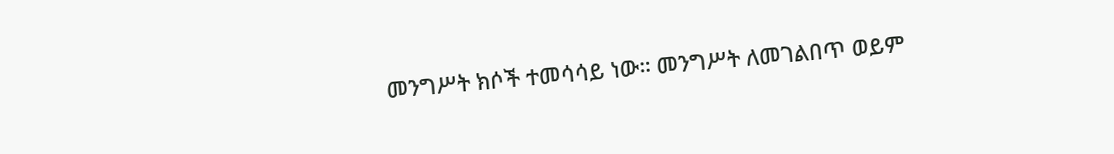መንግሥት ክሶች ተመሳሳይ ነው። መንግሥት ለመገልበጥ ወይም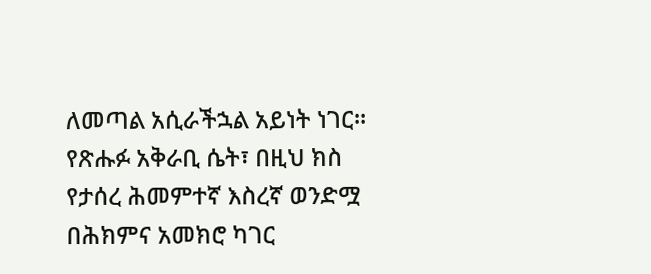ለመጣል አሲራችኋል አይነት ነገር። የጽሑፉ አቅራቢ ሴት፣ በዚህ ክስ የታሰረ ሕመምተኛ እስረኛ ወንድሟ በሕክምና አመክሮ ካገር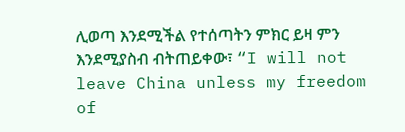ሊወጣ እንደሚችል የተሰጣትን ምክር ይዛ ምን እንደሚያስብ ብትጠይቀው፣ “I will not leave China unless my freedom of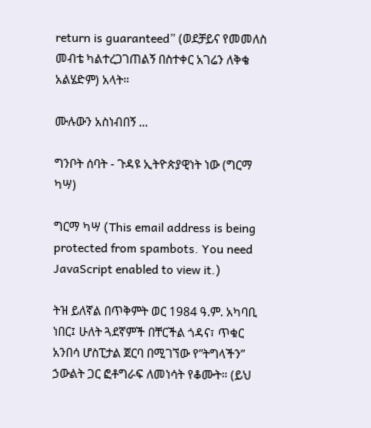return is guaranteed” (ወደቻይና የመመለስ መብቴ ካልተረጋገጠልኝ በስተቀር አገሬን ለቅቄ አልሄድም) አላት።

ሙሉውን አስነብበኝ ...

ግንቦት ሰባት - ጉዳዩ ኢትዮጵያዊነት ነው (ግርማ ካሣ)

ግርማ ካሣ (This email address is being protected from spambots. You need JavaScript enabled to view it.)

ትዝ ይለኛል በጥቅምት ወር 1984 ዓ.ም. አካባቢ ነበር፤ ሁለት ጓደኛምች በቸርችል ጎዳና፣ ጥቁር አንበሳ ሆስፒታል ጀርባ በሚገኘው የ”ትግላችን” ኃውልት ጋር ፎቶግራፍ ለመነሳት የቆሙት። (ይህ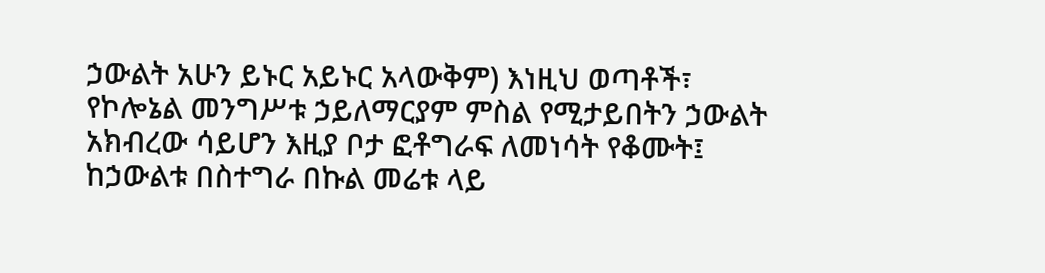ኃውልት አሁን ይኑር አይኑር አላውቅም) እነዚህ ወጣቶች፣ የኮሎኔል መንግሥቱ ኃይለማርያም ምስል የሚታይበትን ኃውልት አክብረው ሳይሆን እዚያ ቦታ ፎቶግራፍ ለመነሳት የቆሙት፤ ከኃውልቱ በስተግራ በኩል መሬቱ ላይ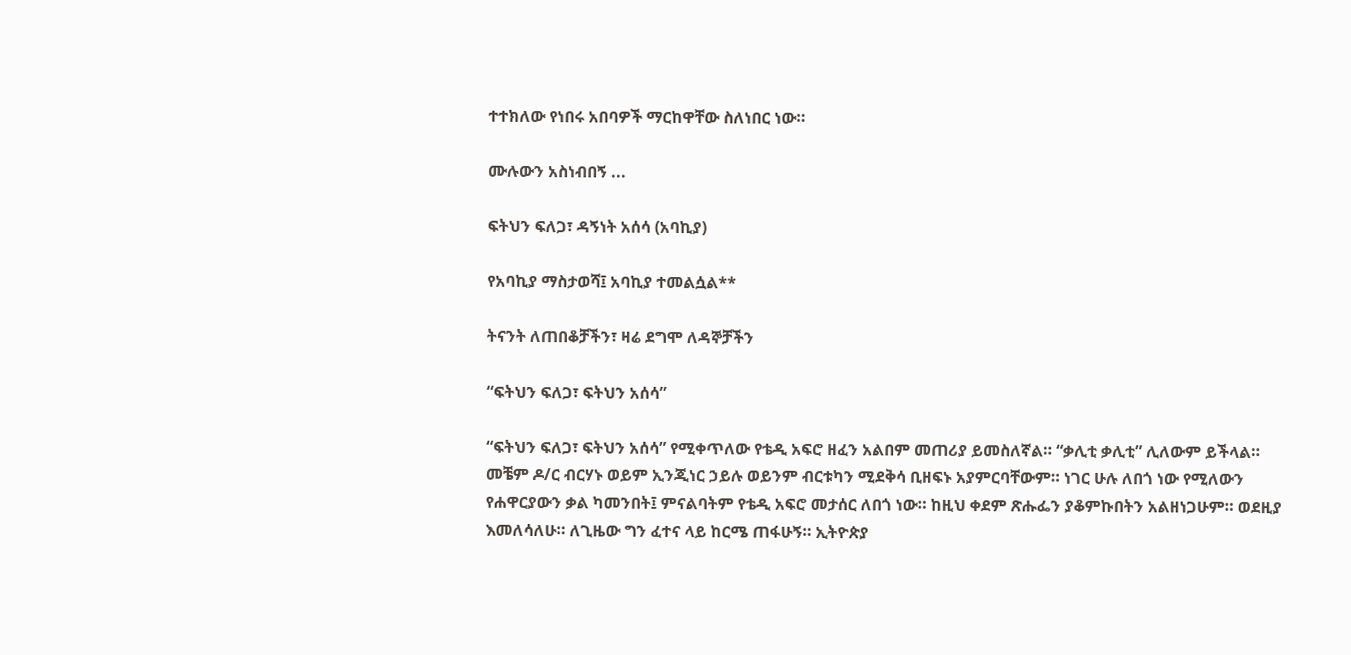ተተክለው የነበሩ አበባዎች ማርከዋቸው ስለነበር ነው።

ሙሉውን አስነብበኝ ...

ፍትህን ፍለጋ፣ ዳኝነት አሰሳ (አባኪያ)

የአባኪያ ማስታወሻ፤ አባኪያ ተመልሷል**

ትናንት ለጠበቆቻችን፣ ዛሬ ደግሞ ለዳኞቻችን

“ፍትህን ፍለጋ፣ ፍትህን አሰሳ”

“ፍትህን ፍለጋ፣ ፍትህን አሰሳ” የሚቀጥለው የቴዲ አፍሮ ዘፈን አልበም መጠሪያ ይመስለኛል። “ቃሊቲ ቃሊቲ” ሊለውም ይችላል። መቼም ዶ/ር ብርሃኑ ወይም ኢንጂነር ኃይሉ ወይንም ብርቱካን ሚደቅሳ ቢዘፍኑ አያምርባቸውም። ነገር ሁሉ ለበጎ ነው የሚለውን የሐዋርያውን ቃል ካመንበት፤ ምናልባትም የቴዲ አፍሮ መታሰር ለበጎ ነው። ከዚህ ቀደም ጽሑፌን ያቆምኩበትን አልዘነጋሁም። ወደዚያ እመለሳለሁ። ለጊዜው ግን ፈተና ላይ ከርሜ ጠፋሁኝ። ኢትዮጵያ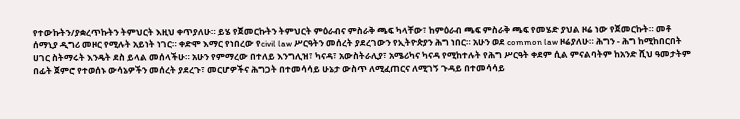የተውኩትን/ያቋረጥኩትን ትምህርት እዚህ ቀጥያለሁ። ይሄ የጀመርኩትን ትምህርት ምዕራብና ምስራቅ ጫፍ ካላቸው፣ ከምዕራብ ጫፍ ምስራቅ ጫፍ የመሄድ ያህል ዞሬ ነው የጀመርኩት። መቶ ሰማኒያ ዲግሪ መዞር የሚሉት አይነት ነገር። ቀድሞ እማር የነበረው የcivil law ሥርዓትን መሰረት ያደረገውን የኢትዮጵያን ሕግ ነበር። አሁን ወደ common law ዞሬያለሁ። ሕግን - ሕግ ከሚከበርበት ሀገር ስትማሩት እንዴት ደስ ይላል መሰላችሁ። አሁን የምማረው በተለይ እንግሊዝ፣ ካናዳ፣ አውስትራሊያ፣ አሜሪካና ካናዳ የሚከተሉት የሕግ ሥርዓት ቀደም ሲል ምናልባትም ከአንድ ሺህ ዓመታትም በፊት ጀምሮ የተወሰኑ ውሳኔዎችን መሰረት ያደረጉ፣ መርሆዎችና ሕግጋት በተመሳሳይ ሁኔታ ውስጥ ለሚፈጠርና ለሚገኝ ጉዳይ በተመሳሳይ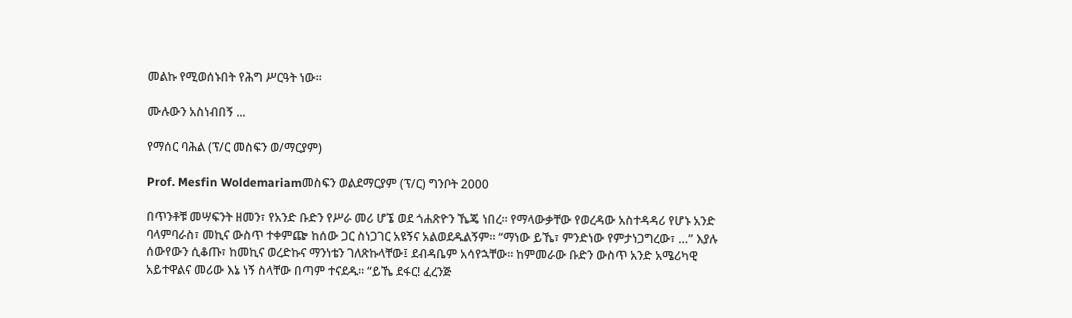መልኩ የሚወሰኑበት የሕግ ሥርዓት ነው።

ሙሉውን አስነብበኝ ...

የማሰር ባሕል (ፕ/ር መስፍን ወ/ማርያም)

Prof. Mesfin Woldemariamመስፍን ወልደማርያም (ፕ/ር) ግንቦት 2000

በጥንቶቹ መሣፍንት ዘመን፣ የአንድ ቡድን የሥራ መሪ ሆኜ ወደ ጎሐጽዮን ኼጄ ነበረ። የማላውቃቸው የወረዳው አስተዳዳሪ የሆኑ አንድ ባላምባራስ፣ መኪና ውስጥ ተቀምጬ ከሰው ጋር ስነጋገር አዩኝና አልወደዱልኝም። “ማነው ይኼ፣ ምንድነው የምታነጋግረው፣ …” እያሉ ሰውየውን ሲቆጡ፣ ከመኪና ወረድኩና ማንነቴን ገለጽኩላቸው፤ ደብዳቤም አሳየኋቸው። ከምመራው ቡድን ውስጥ አንድ አሜሪካዊ አይተዋልና መሪው እኔ ነኝ ስላቸው በጣም ተናደዱ። “ይኼ ደፋር! ፈረንጅ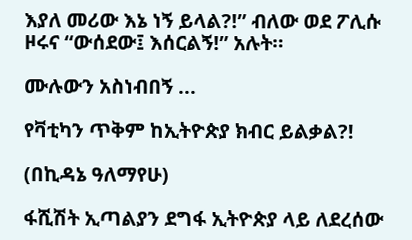እያለ መሪው እኔ ነኝ ይላል?!” ብለው ወደ ፖሊሱ ዞሩና “ውሰደው፤ እሰርልኝ!” አሉት።

ሙሉውን አስነብበኝ ...

የቫቲካን ጥቅም ከኢትዮጵያ ክብር ይልቃል?!

(በኪዳኔ ዓለማየሁ)

ፋሺሽት ኢጣልያን ደግፋ ኢትዮጵያ ላይ ለደረሰው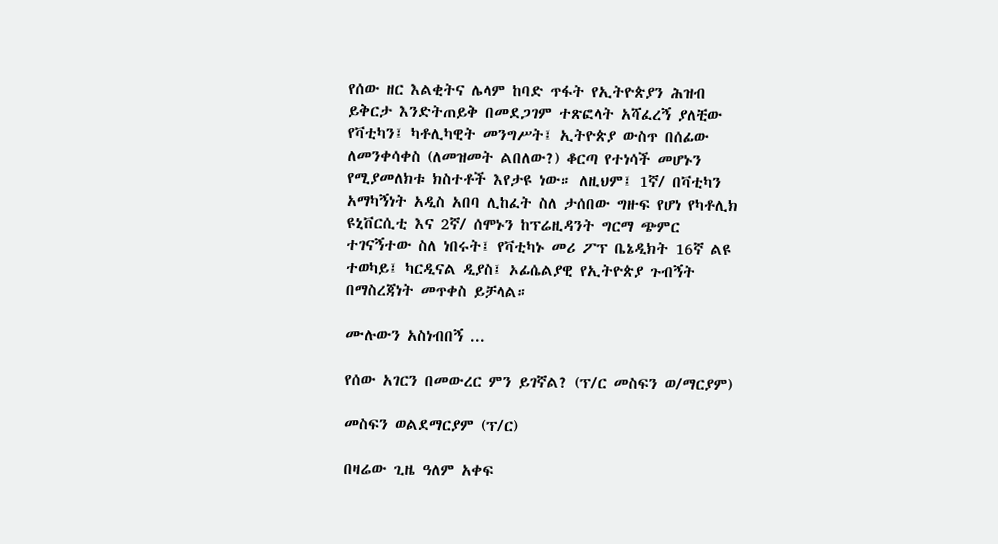የሰው ዘር እልቂትና ሌላም ከባድ ጥፋት የኢትዮጵያን ሕዝብ ይቅርታ እንድትጠይቅ በመደጋገም ተጽፎላት አሻፈረኝ ያለቺው የቫቲካን፤ ካቶሊካዊት መንግሥት፤ ኢትዮጵያ ውስጥ በሰፊው ለመንቀሳቀስ (ለመዝመት ልበለው?) ቆርጣ የተነሳች መሆኑን የሚያመለክቱ ክስተቶች እየታዩ ነው። ለዚህም፤ 1ኛ/ በቫቲካን አማካኝነት አዲስ አበባ ሊከፈት ስለ ታሰበው ግዙፍ የሆነ የካቶሊክ ዩኒቨርሲቲ እና 2ኛ/ ሰሞኑን ከፕሬዚዳንት ግርማ ጭምር ተገናኝተው ስለ ነበሩት፤ የቫቲካኑ መሪ ፖፕ ቤኔዲክት 16ኛ ልዩ ተወካይ፤ ካርዲናል ዲያስ፤ ኦፊሴልያዊ የኢትዮጵያ ጉብኝት በማስረጃነት መጥቀስ ይቻላል።

ሙሉውን አስነብበኝ ...

የሰው አገርን በመውረር ምን ይገኛል? (ፕ/ር መስፍን ወ/ማርያም)

መስፍን ወልደማርያም (ፕ/ር)

በዛሬው ጊዜ ዓለም አቀፍ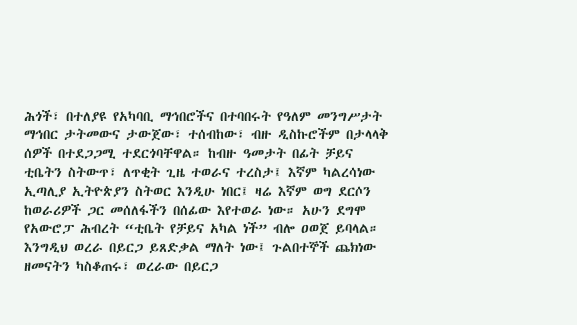ሕጎች፣ በተለያዩ የአካባቢ ማኅበሮችና በተባበሩት የዓለም መንግሥታት ማኅበር ታትመውና ታውጀው፣ ተሰብከው፣ ብዙ ዲስኩሮችም በታላላቅ ሰዎች በተደጋጋሚ ተደርጎባቸዋል። ከብዙ ዓመታት በፊት ቻይና ቲቤትን ስትውጥ፣ ለጥቂት ጊዜ ተወራና ተረስታ፤ እኛም ካልረሳነው ኢጣሊያ ኢትዮጵያን ስትወር እንዲሁ ነበር፤ ዛሬ እኛም ወግ ደርሶን ከወራሪዎች ጋር መሰለፋችን በሰፊው እየተወራ ነው። አሁን ደግሞ የአውሮፓ ሕብረት “ቲቤት የቻይና አካል ነች” ብሎ ዐወጀ ይባላል። እንግዲህ ወረራ በይርጋ ይጸድቃል ማለት ነው፤ ጉልበተኞች ጨክነው ዘመናትን ካስቆጠሩ፣ ወረራው በይርጋ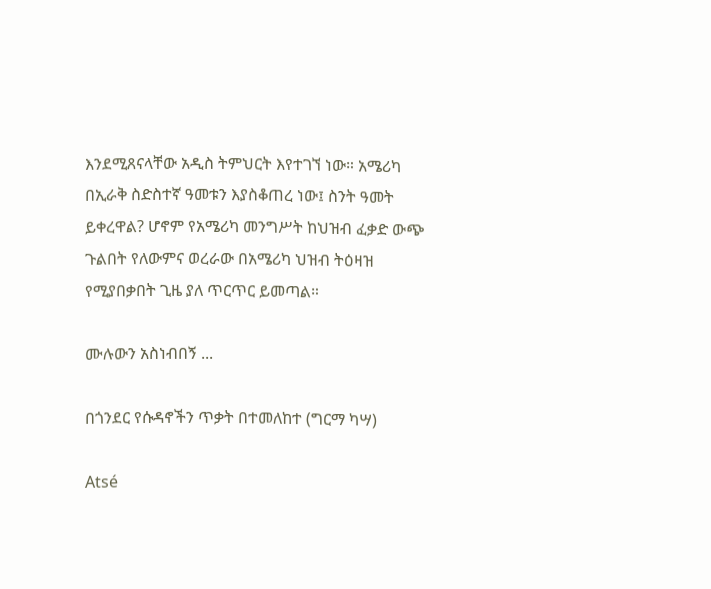እንደሚጸናላቸው አዲስ ትምህርት እየተገኘ ነው። አሜሪካ በኢራቅ ስድስተኛ ዓመቱን እያስቆጠረ ነው፤ ስንት ዓመት ይቀረዋል? ሆኖም የአሜሪካ መንግሥት ከህዝብ ፈቃድ ውጭ ጉልበት የለውምና ወረራው በአሜሪካ ህዝብ ትዕዛዝ የሚያበቃበት ጊዜ ያለ ጥርጥር ይመጣል።

ሙሉውን አስነብበኝ ...

በጎንደር የሱዳኖችን ጥቃት በተመለከተ (ግርማ ካሣ)

Atsé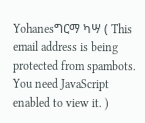Yohanesግርማ ካሣ ( This email address is being protected from spambots. You need JavaScript enabled to view it. )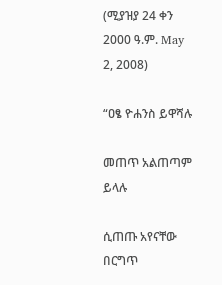(ሚያዝያ 24 ቀን 2000 ዓ.ም. May 2, 2008)

“ዐፄ ዮሐንስ ይዋሻሉ

መጠጥ አልጠጣም ይላሉ

ሲጠጡ አየናቸው በርግጥ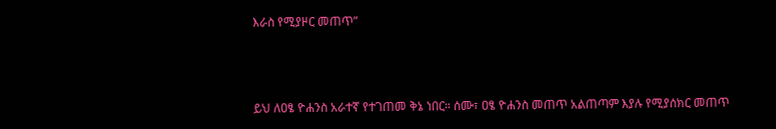እራስ የሚያዞር መጠጥ”



ይህ ለዐፄ ዮሐንስ አራተኛ የተገጠመ ቅኔ ነበር። ሰሙ፣ ዐፄ ዮሐንስ መጠጥ አልጠጣም እያሉ የሚያሰክር መጠጥ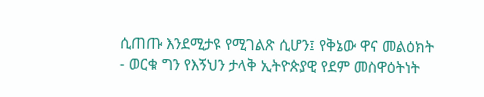ሲጠጡ እንደሚታዩ የሚገልጽ ሲሆን፤ የቅኔው ዋና መልዕክት - ወርቁ ግን የእኝህን ታላቅ ኢትዮጵያዊ የደም መስዋዕትነት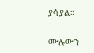ያሳያል።

ሙሉውን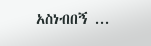አስነብበኝ ...